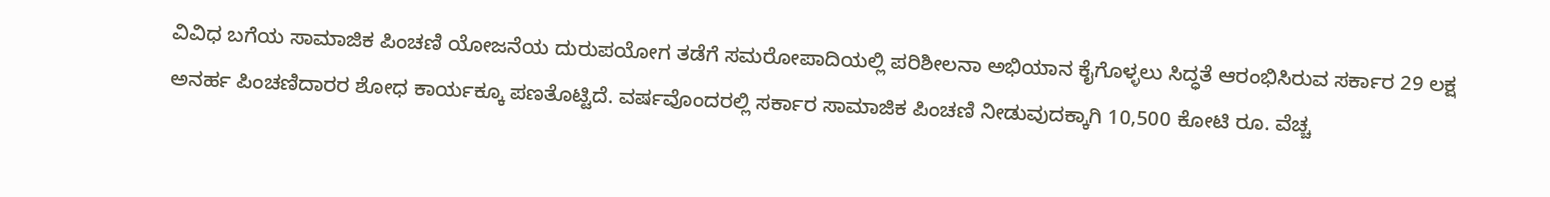ವಿವಿಧ ಬಗೆಯ ಸಾಮಾಜಿಕ ಪಿಂಚಣಿ ಯೋಜನೆಯ ದುರುಪಯೋಗ ತಡೆಗೆ ಸಮರೋಪಾದಿಯಲ್ಲಿ ಪರಿಶೀಲನಾ ಅಭಿಯಾನ ಕೈಗೊಳ್ಳಲು ಸಿದ್ಧತೆ ಆರಂಭಿಸಿರುವ ಸರ್ಕಾರ 29 ಲಕ್ಷ ಅನರ್ಹ ಪಿಂಚಣಿದಾರರ ಶೋಧ ಕಾರ್ಯಕ್ಕೂ ಪಣತೊಟ್ಟಿದೆ. ವರ್ಷವೊಂದರಲ್ಲಿ ಸರ್ಕಾರ ಸಾಮಾಜಿಕ ಪಿಂಚಣಿ ನೀಡುವುದಕ್ಕಾಗಿ 10,500 ಕೋಟಿ ರೂ. ವೆಚ್ಚ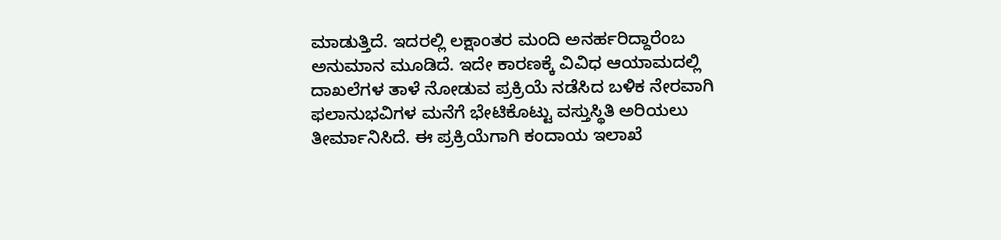ಮಾಡುತ್ತಿದೆ. ಇದರಲ್ಲಿ ಲಕ್ಷಾಂತರ ಮಂದಿ ಅನರ್ಹರಿದ್ದಾರೆಂಬ ಅನುಮಾನ ಮೂಡಿದೆ. ಇದೇ ಕಾರಣಕ್ಕೆ ವಿವಿಧ ಆಯಾಮದಲ್ಲಿ ದಾಖಲೆಗಳ ತಾಳೆ ನೋಡುವ ಪ್ರಕ್ರಿಯೆ ನಡೆಸಿದ ಬಳಿಕ ನೇರವಾಗಿ ಫಲಾನುಭವಿಗಳ ಮನೆಗೆ ಭೇಟಿಕೊಟ್ಟು ವಸ್ತುಸ್ಥಿತಿ ಅರಿಯಲು ತೀರ್ಮಾನಿಸಿದೆ. ಈ ಪ್ರಕ್ರಿಯೆಗಾಗಿ ಕಂದಾಯ ಇಲಾಖೆ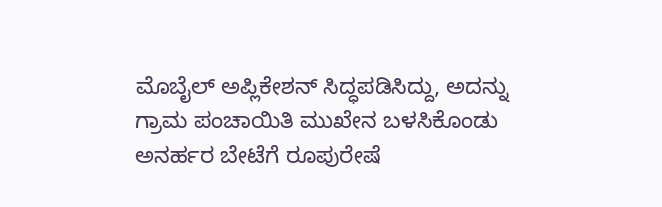ಮೊಬೈಲ್ ಅಪ್ಲಿಕೇಶನ್ ಸಿದ್ಧಪಡಿಸಿದ್ದು, ಅದನ್ನು ಗ್ರಾಮ ಪಂಚಾಯಿತಿ ಮುಖೇನ ಬಳಸಿಕೊಂಡು ಅನರ್ಹರ ಬೇಟೆಗೆ ರೂಪುರೇಷೆ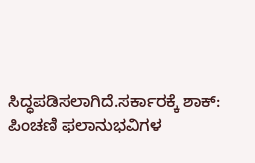ಸಿದ್ಧಪಡಿಸಲಾಗಿದೆ.ಸರ್ಕಾರಕ್ಕೆ ಶಾಕ್: ಪಿಂಚಣಿ ಫಲಾನುಭವಿಗಳ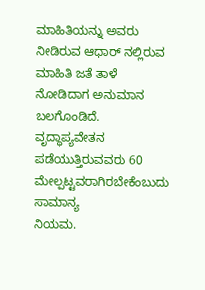ಮಾಹಿತಿಯನ್ನು ಅವರು ನೀಡಿರುವ ಆಧಾರ್ ನಲ್ಲಿರುವ ಮಾಹಿತಿ ಜತೆ ತಾಳೆ ನೋಡಿದಾಗ ಅನುಮಾನ ಬಲಗೊಂಡಿದೆ. ವೃದ್ಧಾಪ್ಯವೇತನ ಪಡೆಯುತ್ತಿರುವವರು 60 ಮೇಲ್ಪಟ್ಟವರಾಗಿರಬೇಕೆಂಬುದು ಸಾಮಾನ್ಯ
ನಿಯಮ.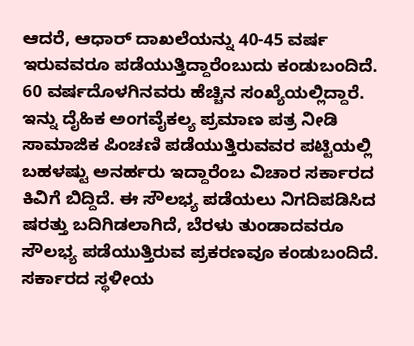ಆದರೆ, ಆಧಾರ್ ದಾಖಲೆಯನ್ನು 40-45 ವರ್ಷ ಇರುವವರೂ ಪಡೆಯುತ್ತಿದ್ದಾರೆಂಬುದು ಕಂಡುಬಂದಿದೆ. 60 ವರ್ಷದೊಳಗಿನವರು ಹೆಚ್ಚಿನ ಸಂಖ್ಯೆಯಲ್ಲಿದ್ದಾರೆ. ಇನ್ನು ದೈಹಿಕ ಅಂಗವೈಕಲ್ಯ ಪ್ರಮಾಣ ಪತ್ರ ನೀಡಿ ಸಾಮಾಜಿಕ ಪಿಂಚಣಿ ಪಡೆಯುತ್ತಿರುವವರ ಪಟ್ಟಿಯಲ್ಲಿ ಬಹಳಷ್ಟು ಅನರ್ಹರು ಇದ್ದಾರೆಂಬ ವಿಚಾರ ಸರ್ಕಾರದ ಕಿವಿಗೆ ಬಿದ್ದಿದೆ. ಈ ಸೌಲಭ್ಯ ಪಡೆಯಲು ನಿಗದಿಪಡಿಸಿದ ಷರತ್ತು ಬದಿಗಿಡಲಾಗಿದೆ, ಬೆರಳು ತುಂಡಾದವರೂ ಸೌಲಭ್ಯ ಪಡೆಯುತ್ತಿರುವ ಪ್ರಕರಣವೂ ಕಂಡುಬಂದಿದೆ. ಸರ್ಕಾರದ ಸ್ಥಳೀಯ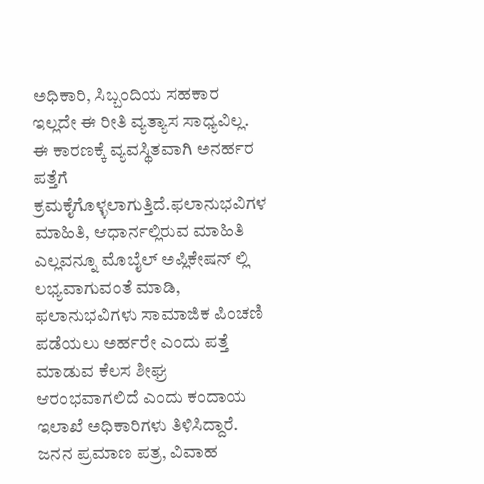ಅಧಿಕಾರಿ, ಸಿಬ್ಬಂದಿಯ ಸಹಕಾರ ಇಲ್ಲದೇ ಈ ರೀತಿ ವ್ಯತ್ಯಾಸ ಸಾಧ್ಯವಿಲ್ಲ. ಈ ಕಾರಣಕ್ಕೆ ವ್ಯವಸ್ಥಿತವಾಗಿ ಅನರ್ಹರ
ಪತ್ತೆಗೆ ಕ್ರಮಕೈಗೊಳ್ಳಲಾಗುತ್ತಿದೆ.ಫಲಾನುಭವಿಗಳ ಮಾಹಿತಿ, ಆಧಾರ್ನಲ್ಲಿರುವ ಮಾಹಿತಿ ಎಲ್ಲವನ್ನೂ ಮೊಬೈಲ್ ಅಪ್ಲಿಕೇಷನ್ ಲ್ಲಿ ಲಭ್ಯವಾಗುವಂತೆ ಮಾಡಿ, ಫಲಾನುಭವಿಗಳು ಸಾಮಾಜಿಕ ಪಿಂಚಣಿ ಪಡೆಯಲು ಅರ್ಹರೇ ಎಂದು ಪತ್ತೆ ಮಾಡುವ ಕೆಲಸ ಶೀಘ್ರ ಆರಂಭವಾಗಲಿದೆ ಎಂದು ಕಂದಾಯ ಇಲಾಖೆ ಅಧಿಕಾರಿಗಳು ತಿಳಿಸಿದ್ದಾರೆ. ಜನನ ಪ್ರಮಾಣ ಪತ್ರ, ವಿವಾಹ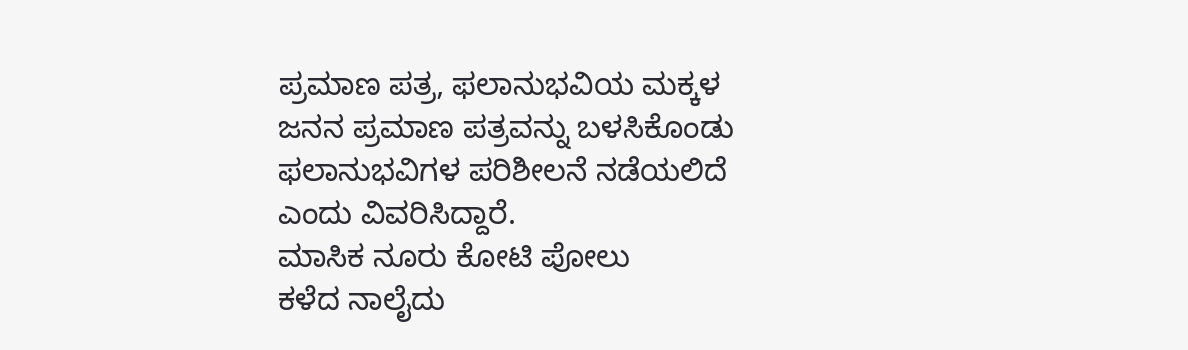ಪ್ರಮಾಣ ಪತ್ರ, ಫಲಾನುಭವಿಯ ಮಕ್ಕಳ ಜನನ ಪ್ರಮಾಣ ಪತ್ರವನ್ನು ಬಳಸಿಕೊಂಡು ಫಲಾನುಭವಿಗಳ ಪರಿಶೀಲನೆ ನಡೆಯಲಿದೆ ಎಂದು ವಿವರಿಸಿದ್ದಾರೆ.
ಮಾಸಿಕ ನೂರು ಕೋಟಿ ಪೋಲು
ಕಳೆದ ನಾಲೈದು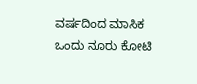ವರ್ಷದಿಂದ ಮಾಸಿಕ ಒಂದು ನೂರು ಕೋಟಿ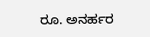ರೂ. ಅನರ್ಹರ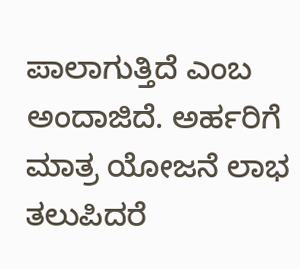ಪಾಲಾಗುತ್ತಿದೆ ಎಂಬ ಅಂದಾಜಿದೆ. ಅರ್ಹರಿಗೆ ಮಾತ್ರ ಯೋಜನೆ ಲಾಭ ತಲುಪಿದರೆ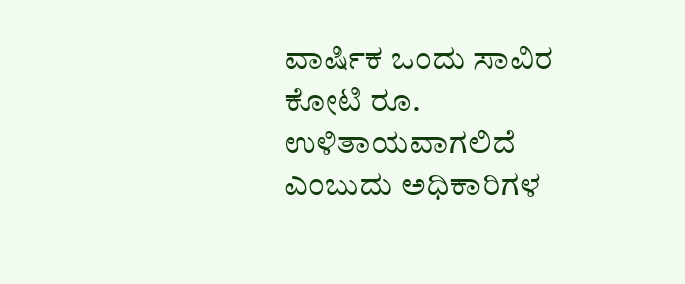ವಾರ್ಷಿಕ ಒಂದು ಸಾವಿರ ಕೋಟಿ ರೂ. ಉಳಿತಾಯವಾಗಲಿದೆ ಎಂಬುದು ಅಧಿಕಾರಿಗಳ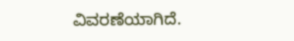ವಿವರಣೆಯಾಗಿದೆ.